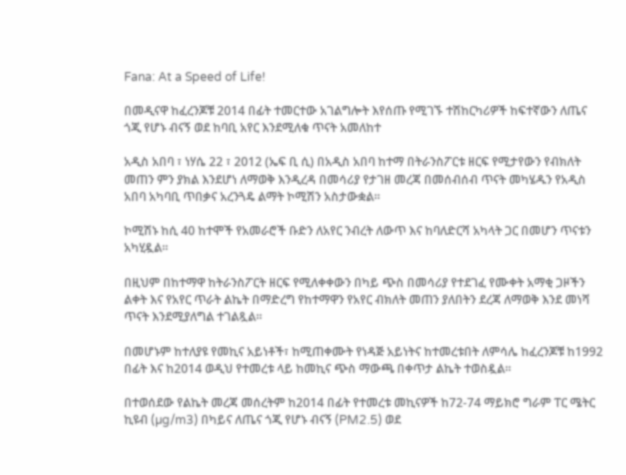Fana: At a Speed of Life!

በመዲናዋ ከፈረንጆቹ 2014 በፊት ተመርተው አገልግሎት እየሰጡ የሚገኙ ተሽከርካሪዎች ከፍተኛውን ለጤና ጎጂ የሆኑ ብናኝ ወደ ከባቢ አየር እንደሚለቁ ጥናት አመለከተ

አዲስ አበባ ፣ ነሃሴ 22 ፣ 2012 (ኤፍ ቢ ሲ) በአዲስ አበባ ከተማ በትራንስፖርቱ ዘርፍ የሚታየውን የብክለት መጠን ምን ያክል እንደሆነ ለማወቅ እንዲረዳ በመሳሪያ የታገዘ መረጃ በመሰብሰብ ጥናት መካሄዱን የአዲስ አበባ አካባቢ ጥበቃና አረንጓዴ ልማት ኮሚሽን አስታውቋል።

ኮሚሽኑ ከሲ 40 ከተሞች የአመራሮች ቡድን ለአየር ንብረት ለውጥ እና ከባለድርሻ አካላት ጋር በመሆን ጥናቱን አካሂዷል።

በዚህም በከተማዋ ከትራንስፖርት ዘርፍ የሚለቀቀውን በካይ ጭስ በመሳሪያ የተደገፈ የሙቀት አማቂ ጋዞችን ልቀት እና የአየር ጥራት ልኬት በማድረግ የከተማዋን የአየር ብክለት መጠን ያለበትን ደረጃ ለማወቅ እንደ መነሻ ጥናት እንደሚያለግል ተገልጿል፡፡

በመሆኑም ከተለያዩ የመኪና አይነቶች፣ ከሚጠቀሙት የነዳጅ አይነትና ከተመረቱበት ለምሳሌ ከፈረንጆቹ ከ1992 በፊት እና ከ2014 ወዲህ የተመረቱ ላይ ከመኪና ጭስ ማውጫ በቀጥታ ልኬት ተወስዷል።

በተወሰደው የልኬት መረጃ መሰረትም ከ2014 በፊት የተመረቱ መኪናዎች ከ72-74 ማይክሮ ግራም ፐር ሜትር ኪዩብ (µg/m3) በካይና ለጤና ጎጂ የሆኑ ብናኝ (PM2.5) ወደ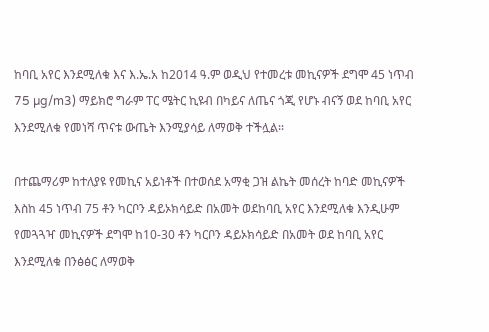ከባቢ አየር እንደሚለቁ እና እ.ኤ.አ ከ2014 ዓ.ም ወዲህ የተመረቱ መኪናዎች ደግሞ 45 ነጥብ 75 µg/m3) ማይክሮ ግራም ፐር ሜትር ኪዩብ በካይና ለጤና ጎጂ የሆኑ ብናኝ ወደ ከባቢ አየር እንደሚለቁ የመነሻ ጥናቱ ውጤት እንሚያሳይ ለማወቅ ተችሏል፡፡

በተጨማሪም ከተለያዩ የመኪና አይነቶች በተወሰደ አማቂ ጋዝ ልኬት መሰረት ከባድ መኪናዎች እስከ 45 ነጥብ 75 ቶን ካርቦን ዳይኦክሳይድ በአመት ወደከባቢ አየር እንደሚለቁ እንዲሁም የመጓጓዣ መኪናዎች ደግሞ ከ10-30 ቶን ካርቦን ዳይኦክሳይድ በአመት ወደ ከባቢ አየር እንደሚለቁ በንፅፅር ለማወቅ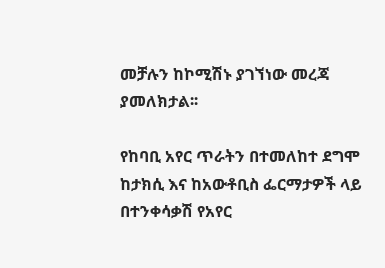መቻሉን ከኮሚሽኑ ያገኘነው መረጃ ያመለክታል፡፡

የከባቢ አየር ጥራትን በተመለከተ ደግሞ ከታክሲ እና ከአውቶቢስ ፌርማታዎች ላይ በተንቀሳቃሽ የአየር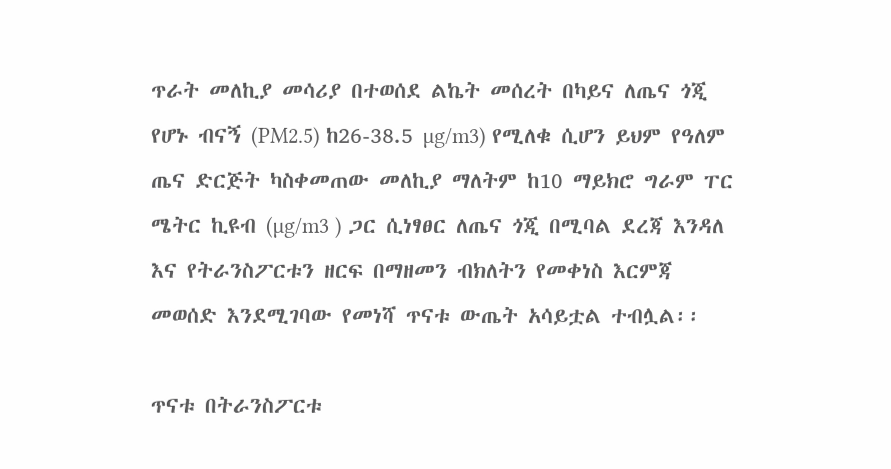ጥራት መለኪያ መሳሪያ በተወሰደ ልኬት መሰረት በካይና ለጤና ጎጂ የሆኑ ብናኝ (PM2.5) ከ26-38.5 µg/m3) የሚለቁ ሲሆን ይህም የዓለም ጤና ድርጅት ካስቀመጠው መለኪያ ማለትም ከ10 ማይክሮ ግራም ፐር ሜትር ኪዩብ (µg/m3 ) ጋር ሲነፃፀር ለጤና ጎጂ በሚባል ደረጃ እንዳለ እና የትራንስፖርቱን ዘርፍ በማዘመን ብክለትን የመቀነስ እርምጃ መወሰድ እንደሚገባው የመነሻ ጥናቱ ውጤት አሳይቷል ተብሏል፡፡

ጥናቱ በትራንስፖርቱ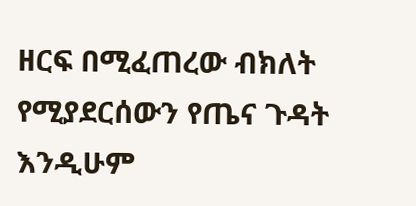ዘርፍ በሚፈጠረው ብክለት የሚያደርሰውን የጤና ጉዳት እንዲሁም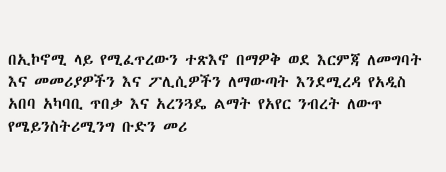በኢኮኖሚ ላይ የሚፈጥረውን ተጽእኖ በማዎቅ ወደ እርምጃ ለመግባት እና መመሪያዎችን እና ፖሊሲዎችን ለማውጣት እንደሚረዳ የአዲስ አበባ አካባቢ ጥበቃ እና አረንጓዴ ልማት የአየር ንብረት ለውጥ የሜይንስትሪሚንግ ቡድን መሪ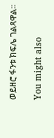ወይዘሮ ፋንቱ ክፍሌ ገልጻዋል፡፡

You might also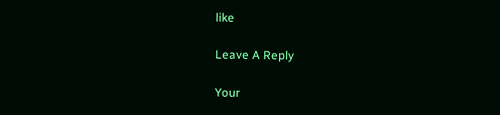like

Leave A Reply

Your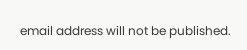email address will not be published.